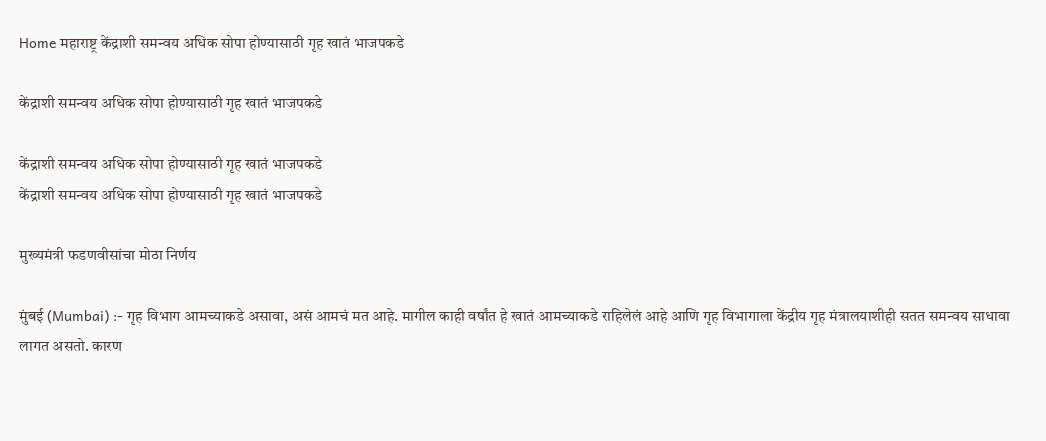Home महाराष्ट्र केंद्राशी समन्वय अधिक सोपा होण्यासाठी गृह खातं भाजपकडे

केंद्राशी समन्वय अधिक सोपा होण्यासाठी गृह खातं भाजपकडे

केंद्राशी समन्वय अधिक सोपा होण्यासाठी गृह खातं भाजपकडे
केंद्राशी समन्वय अधिक सोपा होण्यासाठी गृह खातं भाजपकडे

मुख्यमंत्री फडणवीसांचा मोठा निर्णय

मुंबई (Mumbai) :- गृह विभाग आमच्याकडे असावा, असं आमचं मत आहे. मागील काही वर्षांत हे खातं आमच्याकडे राहिलेलं आहे आणि गृह विभागाला केंद्रीय गृह मंत्रालयाशीही सतत समन्वय साधावा लागत असतो. कारण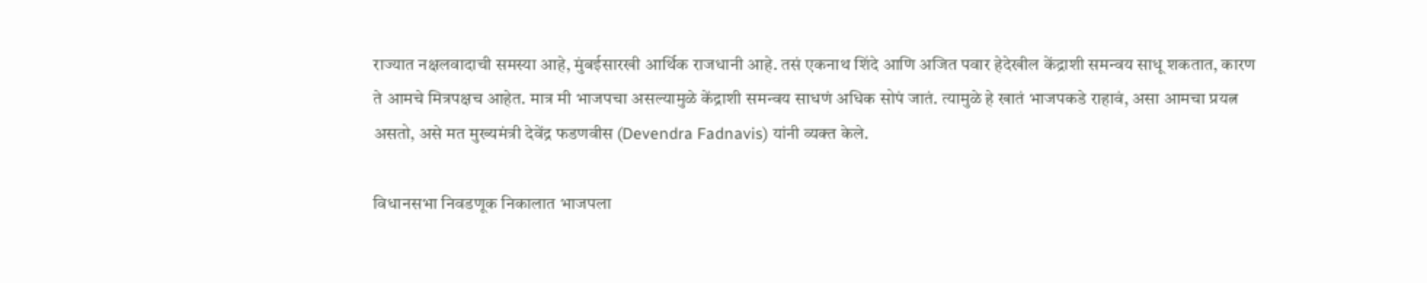राज्यात नक्षलवादाची समस्या आहे, मुंबईसारखी आर्थिक राजधानी आहे. तसं एकनाथ शिंदे आणि अजित पवार हेदेखील केंद्राशी समन्वय साधू शकतात, कारण ते आमचे मित्रपक्षच आहेत. मात्र मी भाजपचा असल्यामुळे केंद्राशी समन्वय साधणं अधिक सोपं जातं. त्यामुळे हे खातं भाजपकडे राहावं, असा आमचा प्रयत्न असतो, असे मत मुख्यमंत्री देवेंद्र फडणवीस (Devendra Fadnavis) यांनी व्यक्त केले.

विधानसभा निवडणूक निकालात भाजपला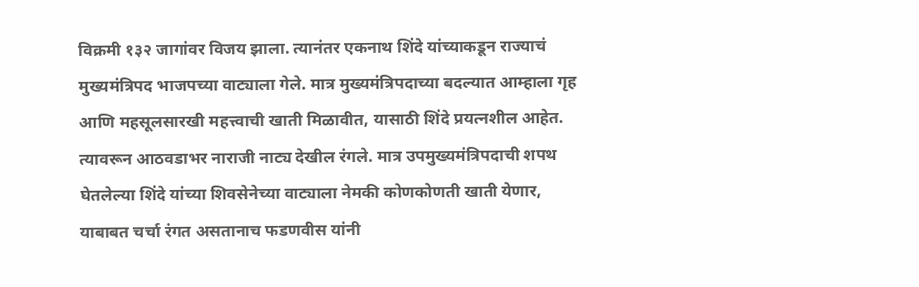विक्रमी १३२ जागांवर विजय झाला‌. त्यानंतर एकनाथ शिंदे यांच्याकडून राज्याचं मुख्यमंत्रिपद भाजपच्या वाट्याला गेले. मात्र मुख्यमंत्रि‍पदाच्या बदल्यात आम्हाला गृह आणि महसूलसारखी महत्त्वाची खाती मिळावीत, यासाठी शिंदे प्रयत्नशील आहेत. त्यावरून आठवडाभर नाराजी नाट्य देखील रंगले. मात्र उपमुख्यमंत्रिपदाची शपथ घेतलेल्या शिंदे यांच्या शिवसेनेच्या वाट्याला नेमकी कोणकोणती खाती येणार, याबाबत चर्चा रंगत असतानाच फडणवीस यांनी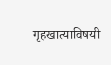गृहखात्याविषयी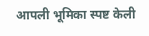आपली भूमिका स्पष्ट केली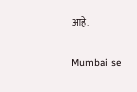आहे.

Mumbai se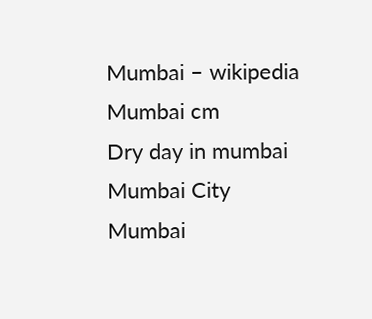Mumbai – wikipedia
Mumbai cm
Dry day in mumbai
Mumbai City
Mumbai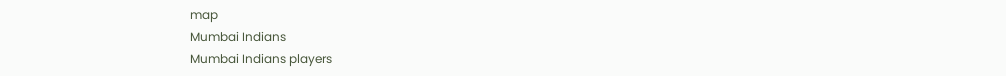map
Mumbai Indians
Mumbai Indians players